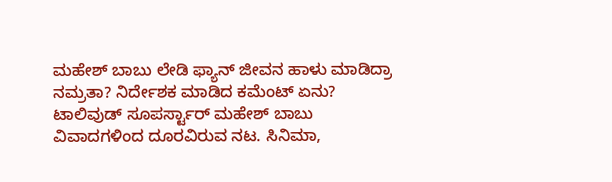ಮಹೇಶ್ ಬಾಬು ಲೇಡಿ ಫ್ಯಾನ್ ಜೀವನ ಹಾಳು ಮಾಡಿದ್ರಾ ನಮ್ರತಾ? ನಿರ್ದೇಶಕ ಮಾಡಿದ ಕಮೆಂಟ್ ಏನು?
ಟಾಲಿವುಡ್ ಸೂಪರ್ಸ್ಟಾರ್ ಮಹೇಶ್ ಬಾಬು ವಿವಾದಗಳಿಂದ ದೂರವಿರುವ ನಟ. ಸಿನಿಮಾ,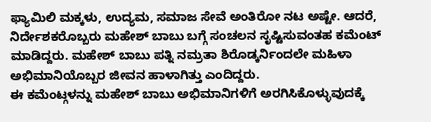ಫ್ಯಾಮಿಲಿ ಮಕ್ಕಳು, ಉದ್ಯಮ, ಸಮಾಜ ಸೇವೆ ಅಂತಿರೋ ನಟ ಅಷ್ಟೇ. ಆದರೆ, ನಿರ್ದೇಶಕರೊಬ್ಬರು ಮಹೇಶ್ ಬಾಬು ಬಗ್ಗೆ ಸಂಚಲನ ಸೃಷ್ಟಿಸುವಂತಹ ಕಮೆಂಟ್ ಮಾಡಿದ್ದರು. ಮಹೇಶ್ ಬಾಬು ಪತ್ನಿ ನಮ್ರತಾ ಶಿರೊಡ್ಕರ್ನಿಂದಲೇ ಮಹಿಳಾ ಅಭಿಮಾನಿಯೊಬ್ಬರ ಜೀವನ ಹಾಳಾಗಿತ್ತು ಎಂದಿದ್ದರು.
ಈ ಕಮೆಂಟ್ಗಳನ್ನು ಮಹೇಶ್ ಬಾಬು ಅಭಿಮಾನಿಗಳಿಗೆ ಅರಗಿಸಿಕೊಳ್ಳುವುದಕ್ಕೆ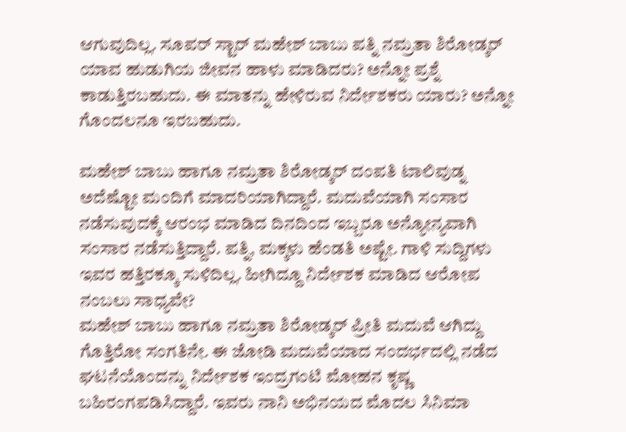ಆಗುವುದಿಲ್ಲ. ಸೂಪರ್ ಸ್ಟಾರ್ ಮಹೇಶ್ ಬಾಬು ಪತ್ನಿ ನಮ್ರತಾ ಶಿರೋಡ್ಕರ್ ಯಾವ ಹುಡುಗಿಯ ಜೀವನ ಹಾಳು ಮಾಡಿದರು? ಅನ್ನೋ ಪ್ರಶ್ನೆ ಕಾಡುತ್ತಿರಬಹುದು. ಈ ಮಾತನ್ನು ಹೇಳಿರುವ ನಿರ್ದೇಶಕರು ಯಾರು? ಅನ್ನೋ ಗೊಂದಲನೂ ಇರಬಹುದು.

ಮಹೇಶ್ ಬಾಬು ಹಾಗೂ ನಮ್ರತಾ ಶಿರೋಡ್ಕರ್ ದಂಪತಿ ಟಾಲಿವುಡ್ನ ಅದೆಷ್ಟೋ ಮಂದಿಗೆ ಮಾದರಿಯಾಗಿದ್ದಾರೆ. ಮದುವೆಯಾಗಿ ಸಂಸಾರ ನಡೆಸುವುದಕ್ಕೆ ಆರಂಭ ಮಾಡಿದ ದಿನದಿಂದ ಇಬ್ಬರೂ ಅನ್ಯೋನ್ಯವಾಗಿ ಸಂಸಾರ ನಡೆಸುತ್ತಿದ್ದಾರೆ. ಪತ್ನಿ, ಮಕ್ಕಳು ಹೆಂಡತಿ ಅಷ್ಟೇ. ಗಾಳಿ ಸುದ್ದಿಗಳು ಇವರ ಹತ್ತಿರಕ್ಕೂ ಸುಳಿದಿಲ್ಲ. ಹೀಗಿದ್ದೂ ನಿರ್ದೇಶಕ ಮಾಡಿದ ಆರೋಪ ನಂಬಲು ಸಾಧ್ಯವೇ?
ಮಹೇಶ್ ಬಾಬು ಹಾಗೂ ನಮ್ರತಾ ಶಿರೋಡ್ಕರ್ ಪ್ರೀತಿ ಮದುವೆ ಆಗಿದ್ದು ಗೊತ್ತಿರೋ ಸಂಗತಿನೇ. ಈ ಜೋಡಿ ಮದುವೆಯಾದ ಸಂದರ್ಭದಲ್ಲಿ ನಡೆದ ಘಟನೆಯೊಂದನ್ನು ನಿರ್ದೇಶಕ ಇಂದ್ರಗಂಟಿ ಮೋಹನ ಕೃಷ್ಣ ಬಹಿರಂಗಪಡಿಸಿದ್ದಾರೆ. ಇವರು ನಾನಿ ಅಭಿನಯದ ಮೊದಲ ಸಿನಿಮಾ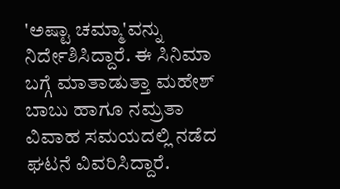'ಅಷ್ಟಾ ಚಮ್ಮಾ'ವನ್ನು ನಿರ್ದೇಶಿಸಿದ್ದಾರೆ. ಈ ಸಿನಿಮಾ ಬಗ್ಗೆ ಮಾತಾಡುತ್ತಾ ಮಹೇಶ್ ಬಾಬು ಹಾಗೂ ನಮ್ರತಾ ವಿವಾಹ ಸಮಯದಲ್ಲಿ ನಡೆದ ಘಟನೆ ವಿವರಿಸಿದ್ದಾರೆ.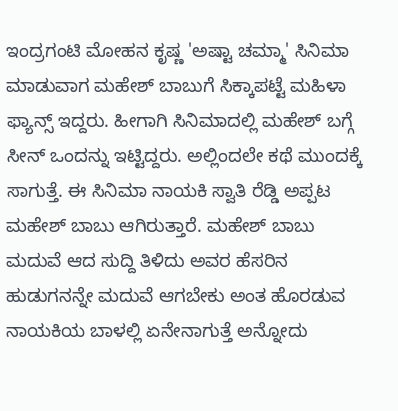ಇಂದ್ರಗಂಟಿ ಮೋಹನ ಕೃಷ್ಣ 'ಅಷ್ಟಾ ಚಮ್ಮಾ' ಸಿನಿಮಾ ಮಾಡುವಾಗ ಮಹೇಶ್ ಬಾಬುಗೆ ಸಿಕ್ಕಾಪಟ್ಟೆ ಮಹಿಳಾ ಫ್ಯಾನ್ಸ್ ಇದ್ದರು. ಹೀಗಾಗಿ ಸಿನಿಮಾದಲ್ಲಿ ಮಹೇಶ್ ಬಗ್ಗೆ ಸೀನ್ ಒಂದನ್ನು ಇಟ್ಟಿದ್ದರು. ಅಲ್ಲಿಂದಲೇ ಕಥೆ ಮುಂದಕ್ಕೆ ಸಾಗುತ್ತೆ. ಈ ಸಿನಿಮಾ ನಾಯಕಿ ಸ್ವಾತಿ ರೆಡ್ಡಿ ಅಪ್ಪಟ ಮಹೇಶ್ ಬಾಬು ಆಗಿರುತ್ತಾರೆ. ಮಹೇಶ್ ಬಾಬು ಮದುವೆ ಆದ ಸುದ್ದಿ ತಿಳಿದು ಅವರ ಹೆಸರಿನ ಹುಡುಗನನ್ನೇ ಮದುವೆ ಆಗಬೇಕು ಅಂತ ಹೊರಡುವ ನಾಯಕಿಯ ಬಾಳಲ್ಲಿ ಏನೇನಾಗುತ್ತೆ ಅನ್ನೋದು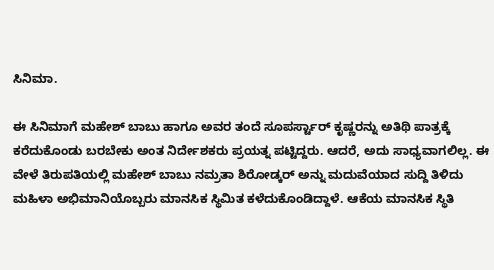ಸಿನಿಮಾ.

ಈ ಸಿನಿಮಾಗೆ ಮಹೇಶ್ ಬಾಬು ಹಾಗೂ ಅವರ ತಂದೆ ಸೂಪರ್ಸ್ಟಾರ್ ಕೃಷ್ಣರನ್ನು ಅತಿಥಿ ಪಾತ್ರಕ್ಕೆ ಕರೆದುಕೊಂಡು ಬರಬೇಕು ಅಂತ ನಿರ್ದೇಶಕರು ಪ್ರಯತ್ನ ಪಟ್ಟಿದ್ದರು. ಆದರೆ, ಅದು ಸಾಧ್ಯವಾಗಲಿಲ್ಲ. ಈ ವೇಳೆ ತಿರುಪತಿಯಲ್ಲಿ ಮಹೇಶ್ ಬಾಬು ನಮ್ರತಾ ಶಿರೋಡ್ಕರ್ ಅನ್ನು ಮದುವೆಯಾದ ಸುದ್ದಿ ತಿಳಿದು ಮಹಿಳಾ ಅಭಿಮಾನಿಯೊಬ್ಬರು ಮಾನಸಿಕ ಸ್ಥಿಮಿತ ಕಳೆದುಕೊಂಡಿದ್ದಾಳೆ. ಆಕೆಯ ಮಾನಸಿಕ ಸ್ಥಿತಿ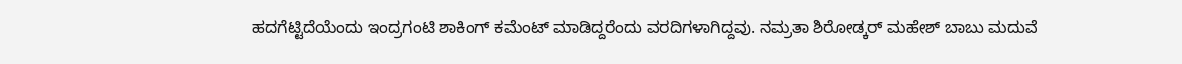ಹದಗೆಟ್ಟಿದೆಯೆಂದು ಇಂದ್ರಗಂಟಿ ಶಾಕಿಂಗ್ ಕಮೆಂಟ್ ಮಾಡಿದ್ದರೆಂದು ವರದಿಗಳಾಗಿದ್ದವು. ನಮ್ರತಾ ಶಿರೋಡ್ಕರ್ ಮಹೇಶ್ ಬಾಬು ಮದುವೆ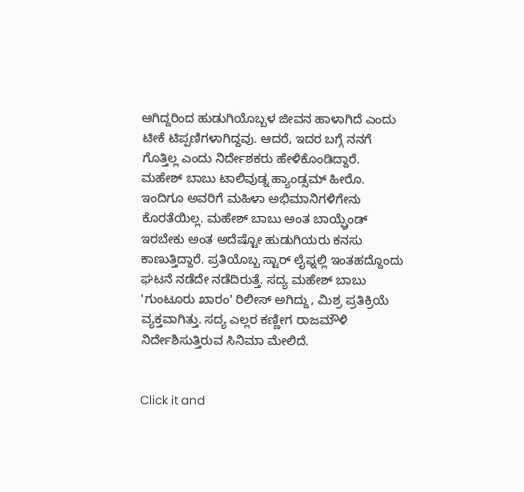ಆಗಿದ್ದರಿಂದ ಹುಡುಗಿಯೊಬ್ಬಳ ಜೀವನ ಹಾಳಾಗಿದೆ ಎಂದು ಟೀಕೆ ಟಿಪ್ಪಣಿಗಳಾಗಿದ್ದವು. ಆದರೆ, ಇದರ ಬಗ್ಗೆ ನನಗೆ ಗೊತ್ತಿಲ್ಲ ಎಂದು ನಿರ್ದೇಶಕರು ಹೇಳಿಕೊಂಡಿದ್ದಾರೆ.
ಮಹೇಶ್ ಬಾಬು ಟಾಲಿವುಡ್ನ ಹ್ಯಾಂಡ್ಸಮ್ ಹೀರೊ. ಇಂದಿಗೂ ಅವರಿಗೆ ಮಹಿಳಾ ಅಭಿಮಾನಿಗಳಿಗೇನು ಕೊರತೆಯಿಲ್ಲ. ಮಹೇಶ್ ಬಾಬು ಅಂತ ಬಾಯ್ಫ್ರೆಂಡ್ ಇರಬೇಕು ಅಂತ ಅದೆಷ್ಟೋ ಹುಡುಗಿಯರು ಕನಸು ಕಾಣುತ್ತಿದ್ದಾರೆ. ಪ್ರತಿಯೊಬ್ಬ ಸ್ಟಾರ್ ಲೈಫ್ನಲ್ಲಿ ಇಂತಹದ್ದೊಂದು ಘಟನೆ ನಡೆದೇ ನಡೆದಿರುತ್ತೆ. ಸದ್ಯ ಮಹೇಶ್ ಬಾಬು 'ಗುಂಟೂರು ಖಾರಂ' ರಿಲೀಸ್ ಅಗಿದ್ದು, ಮಿಶ್ರ ಪ್ರತಿಕ್ರಿಯೆ ವ್ಯಕ್ತವಾಗಿತ್ತು. ಸದ್ಯ ಎಲ್ಲರ ಕಣ್ಣೀಗ ರಾಜಮೌಳಿ ನಿರ್ದೇಶಿಸುತ್ತಿರುವ ಸಿನಿಮಾ ಮೇಲಿದೆ.


Click it and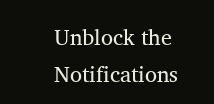Unblock the Notifications